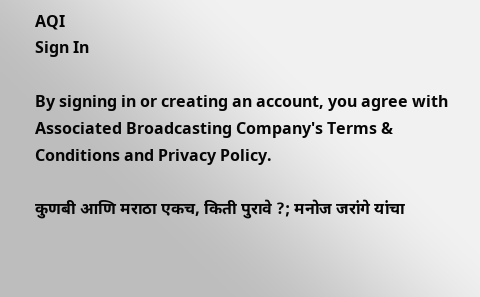AQI
Sign In

By signing in or creating an account, you agree with Associated Broadcasting Company's Terms & Conditions and Privacy Policy.

कुणबी आणि मराठा एकच, किती पुरावे ?; मनोज जरांगे यांचा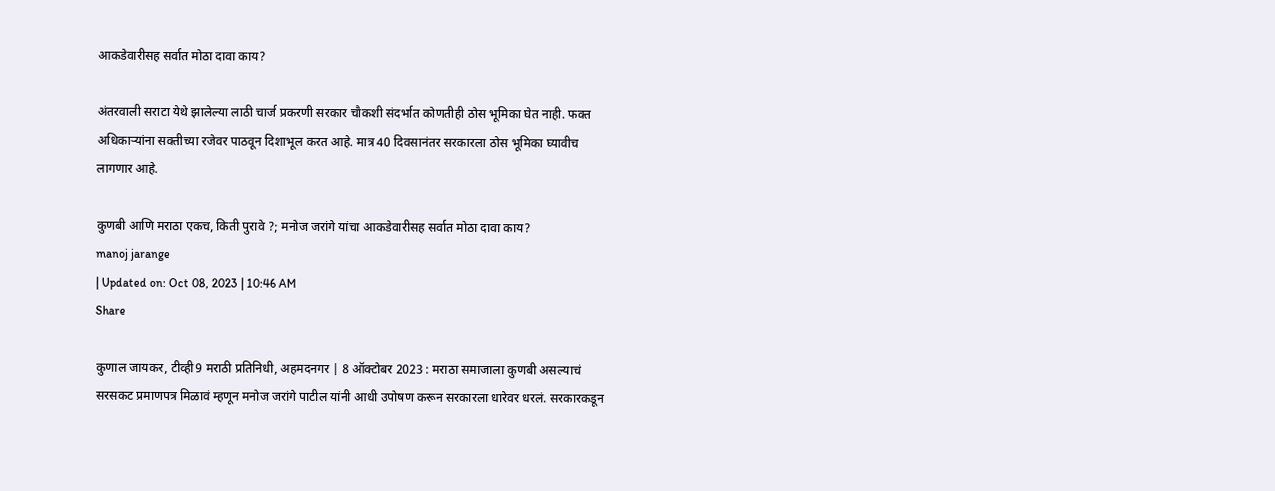आकडेवारीसह सर्वात मोठा दावा काय?

अंतरवाली सराटा येथे झालेल्या लाठी चार्ज प्रकरणी सरकार चौकशी संदर्भात कोणतीही ठोस भूमिका घेत नाही. फक्त अधिकाऱ्यांना सक्तीच्या रजेवर पाठवून दिशाभूल करत आहे. मात्र 40 दिवसानंतर सरकारला ठोस भूमिका घ्यावीच लागणार आहे.

कुणबी आणि मराठा एकच, किती पुरावे ?; मनोज जरांगे यांचा आकडेवारीसह सर्वात मोठा दावा काय?
manoj jarange
| Updated on: Oct 08, 2023 | 10:46 AM
Share

कुणाल जायकर, टीव्ही9 मराठी प्रतिनिधी, अहमदनगर | 8 ऑक्टोबर 2023 : मराठा समाजाला कुणबी असल्याचं सरसकट प्रमाणपत्र मिळावं म्हणून मनोज जरांगे पाटील यांनी आधी उपोषण करून सरकारला धारेवर धरलं. सरकारकडून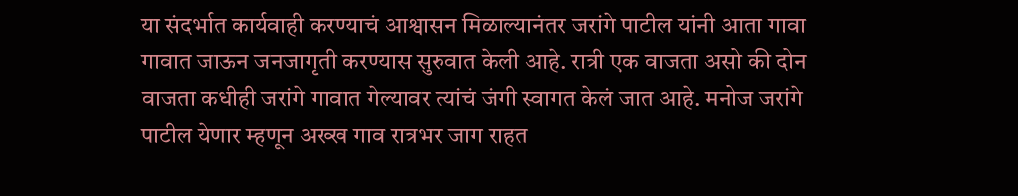या संदर्भात कार्यवाही करण्याचं आश्वासन मिळाल्यानंतर जरांगे पाटील यांनी आता गावा गावात जाऊन जनजागृती करण्यास सुरुवात केली आहे. रात्री एक वाजता असो की दोन वाजता कधीही जरांगे गावात गेल्यावर त्यांचं जंगी स्वागत केलं जात आहे. मनोज जरांगे पाटील येणार म्हणून अख्ख गाव रात्रभर जाग राहत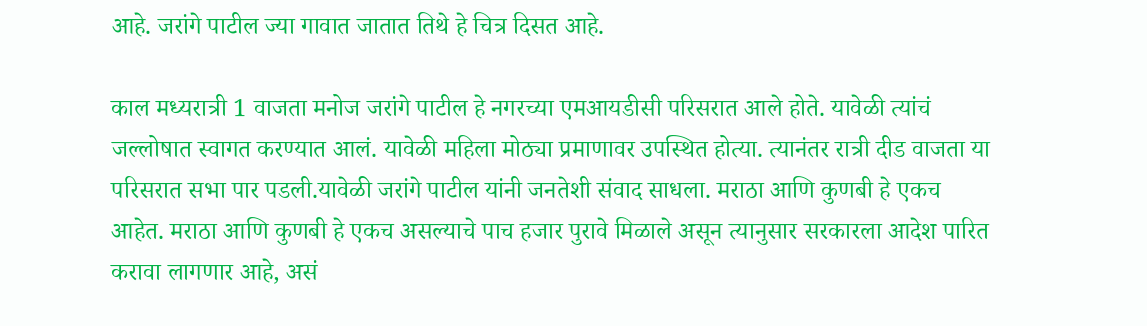आहे. जरांगे पाटील ज्या गावात जातात तिथे हे चित्र दिसत आहे.

काल मध्यरात्री 1 वाजता मनोज जरांगे पाटील हे नगरच्या एमआयडीसी परिसरात आले होते. यावेळी त्यांचं जल्लोषात स्वागत करण्यात आलं. यावेळी महिला मोठ्या प्रमाणावर उपस्थित होत्या. त्यानंतर रात्री दीड वाजता या परिसरात सभा पार पडली.यावेळी जरांगे पाटील यांनी जनतेशी संवाद साधला. मराठा आणि कुणबी हे एकच आहेत. मराठा आणि कुणबी हे एकच असल्याचे पाच हजार पुरावे मिळाले असून त्यानुसार सरकारला आदेश पारित करावा लागणार आहे, असं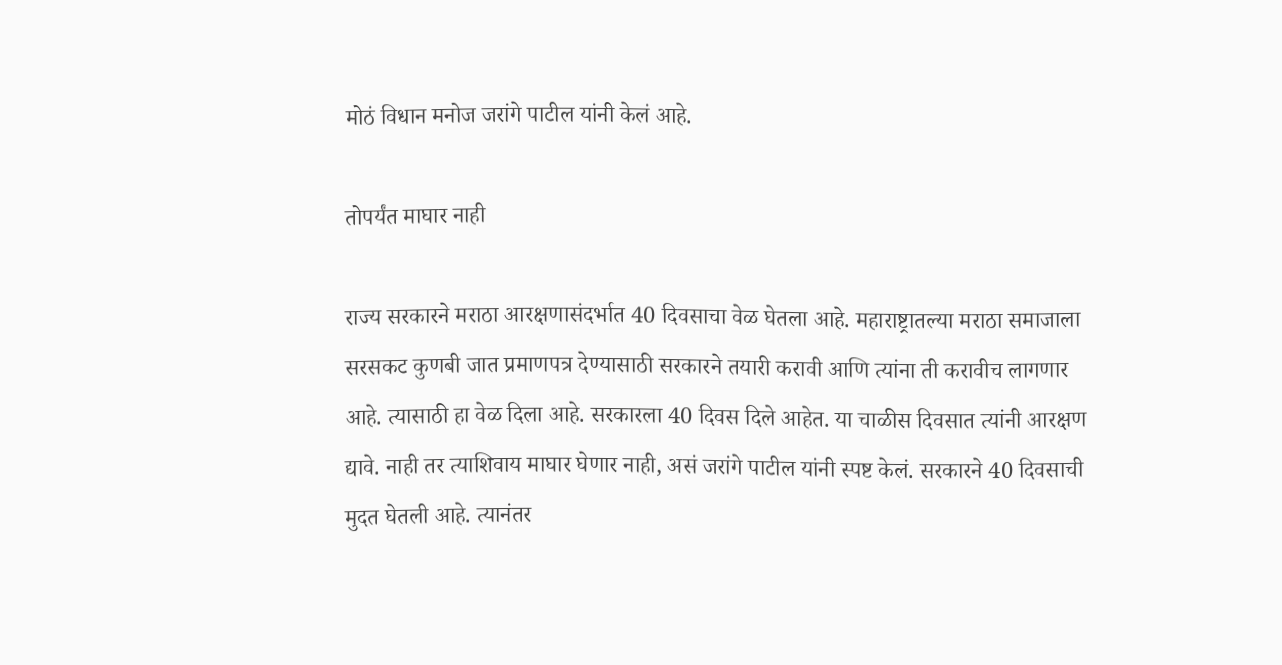मोठं विधान मनोज जरांगे पाटील यांनी केलं आहे.

तोपर्यंत माघार नाही

राज्य सरकारने मराठा आरक्षणासंदर्भात 40 दिवसाचा वेळ घेतला आहे. महाराष्ट्रातल्या मराठा समाजाला सरसकट कुणबी जात प्रमाणपत्र देण्यासाठी सरकारने तयारी करावी आणि त्यांना ती करावीच लागणार आहे. त्यासाठी हा वेळ दिला आहे. सरकारला 40 दिवस दिले आहेत. या चाळीस दिवसात त्यांनी आरक्षण द्यावे. नाही तर त्याशिवाय माघार घेणार नाही, असं जरांगे पाटील यांनी स्पष्ट केलं. सरकारने 40 दिवसाची मुदत घेतली आहे. त्यानंतर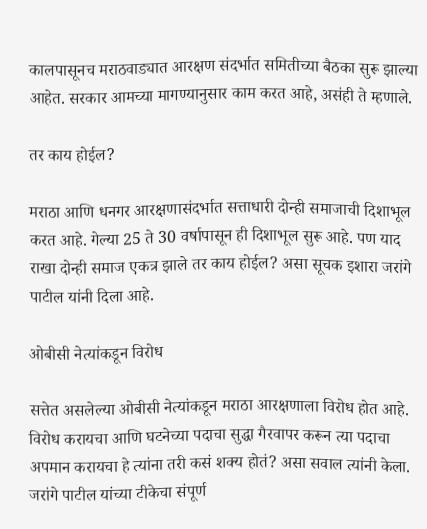कालपासूनच मराठवाड्यात आरक्षण संदर्भात समितीच्या बैठका सुरू झाल्या आहेत. सरकार आमच्या मागण्यानुसार काम करत आहे, असंही ते म्हणाले.

तर काय होईल?

मराठा आणि धनगर आरक्षणासंदर्भात सत्ताधारी दोन्ही समाजाची दिशाभूल करत आहे. गेल्या 25 ते 30 वर्षापासून ही दिशाभूल सुरू आहे. पण याद राखा दोन्ही समाज एकत्र झाले तर काय होईल? असा सूचक इशारा जरांगे पाटील यांनी दिला आहे.

ओबीसी नेत्यांकडून विरोध

सत्तेत असलेल्या ओबीसी नेत्यांकडून मराठा आरक्षणाला विरोध होत आहे. विरोध करायचा आणि घटनेच्या पदाचा सुद्धा गैरवापर करून त्या पदाचा अपमान करायचा हे त्यांना तरी कसं शक्य होतं? असा सवाल त्यांनी केला. जरांगे पाटील यांच्या टीकेचा संपूर्ण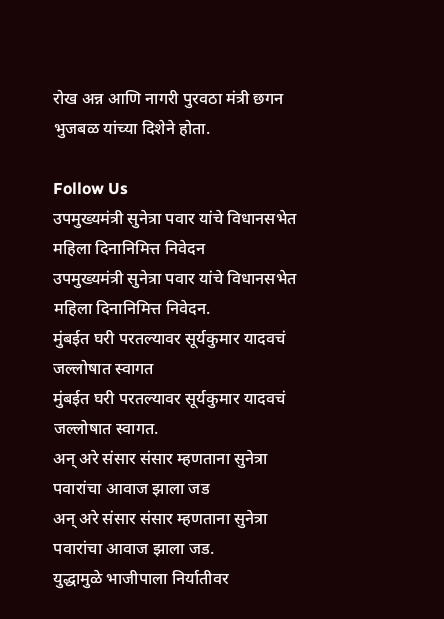रोख अन्न आणि नागरी पुरवठा मंत्री छगन भुजबळ यांच्या दिशेने होता.

Follow Us
उपमुख्यमंत्री सुनेत्रा पवार यांचे विधानसभेत महिला दिनानिमित्त निवेदन
उपमुख्यमंत्री सुनेत्रा पवार यांचे विधानसभेत महिला दिनानिमित्त निवेदन.
मुंबईत घरी परतल्यावर सूर्यकुमार यादवचं जल्लोषात स्वागत
मुंबईत घरी परतल्यावर सूर्यकुमार यादवचं जल्लोषात स्वागत.
अन् अरे संसार संसार म्हणताना सुनेत्रा पवारांचा आवाज झाला जड
अन् अरे संसार संसार म्हणताना सुनेत्रा पवारांचा आवाज झाला जड.
युद्धामुळे भाजीपाला निर्यातीवर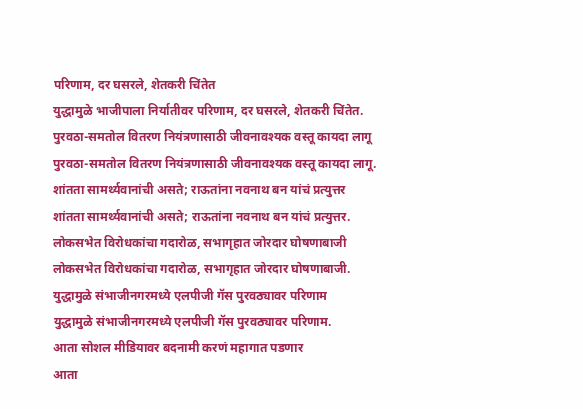परिणाम, दर घसरले, शेतकरी चिंतेत
युद्धामुळे भाजीपाला निर्यातीवर परिणाम, दर घसरले, शेतकरी चिंतेत.
पुरवठा-समतोल वितरण नियंत्रणासाठी जीवनावश्यक वस्तू कायदा लागू
पुरवठा-समतोल वितरण नियंत्रणासाठी जीवनावश्यक वस्तू कायदा लागू.
शांतता सामर्थ्यवानांची असते; राऊतांना नवनाथ बन यांचं प्रत्युत्तर
शांतता सामर्थ्यवानांची असते; राऊतांना नवनाथ बन यांचं प्रत्युत्तर.
लोकसभेत विरोधकांचा गदारोळ, सभागृहात जोरदार घोषणाबाजी
लोकसभेत विरोधकांचा गदारोळ, सभागृहात जोरदार घोषणाबाजी.
युद्धामुळे संभाजीनगरमध्ये एलपीजी गॅस पुरवठ्यावर परिणाम
युद्धामुळे संभाजीनगरमध्ये एलपीजी गॅस पुरवठ्यावर परिणाम.
आता सोशल मीडियावर बदनामी करणं महागात पडणार
आता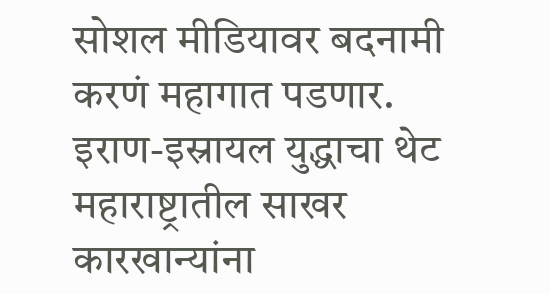सोशल मीडियावर बदनामी करणं महागात पडणार.
इराण-इस्रायल युद्धाचा थेट महाराष्ट्रातील साखर कारखान्यांना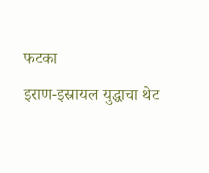फटका
इराण-इस्रायल युद्धाचा थेट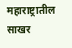महाराष्ट्रातील साखर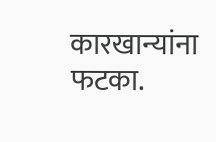कारखान्यांना फटका.